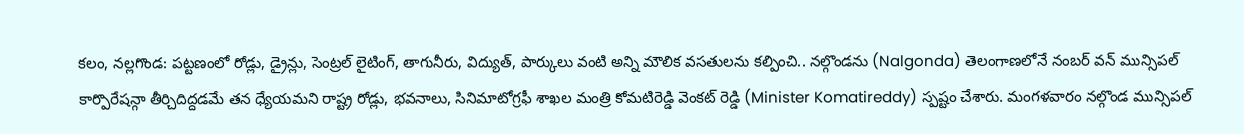కలం, నల్లగొండ: పట్టణంలో రోడ్లు, డ్రైన్లు, సెంట్రల్ లైటింగ్, తాగునీరు, విద్యుత్, పార్కులు వంటి అన్ని మౌలిక వసతులను కల్పించి.. నల్గొండను (Nalgonda) తెలంగాణలోనే నంబర్ వన్ మున్సిపల్ కార్పొరేషన్గా తీర్చిదిద్దడమే తన ధ్యేయమని రాష్ట్ర రోడ్లు, భవనాలు, సినిమాటోగ్రఫీ శాఖల మంత్రి కోమటిరెడ్డి వెంకట్ రెడ్డి (Minister Komatireddy) స్పష్టం చేశారు. మంగళవారం నల్గొండ మున్సిపల్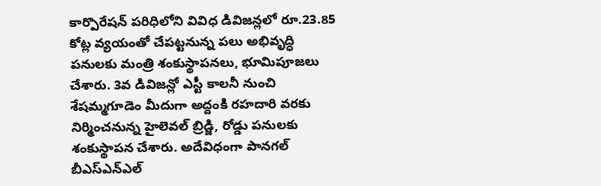కార్పొరేషన్ పరిధిలోని వివిధ డివిజన్లలో రూ.23.85 కోట్ల వ్యయంతో చేపట్టనున్న పలు అభివృద్ధి పనులకు మంత్రి శంకుస్థాపనలు, భూమిపూజలు చేశారు. 3వ డివిజన్లో ఎస్టీ కాలనీ నుంచి శేషమ్మగూడెం మీదుగా అద్దంకి రహదారి వరకు నిర్మించనున్న హైలెవల్ బ్రిడ్జి, రోడ్డు పనులకు శంకుస్థాపన చేశారు. అదేవిధంగా పానగల్ బీఎస్ఎన్ఎల్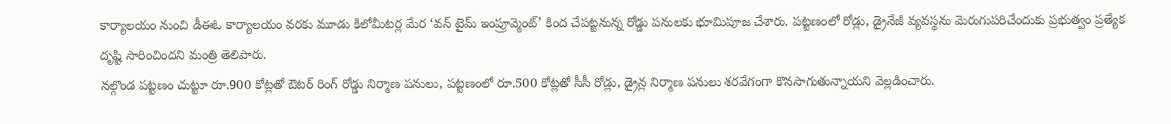కార్యాలయం నుంచి డీఈఓ కార్యాలయం వరకు మూడు కిలోమీటర్ల మేర ‘వన్ టైమ్ ఇంప్రూవ్మెంట్’ కింద చేపట్టనున్న రోడ్డు పనులకు భూమిపూజ చేశారు. పట్టణంలో రోడ్లు, డ్రైనేజీ వ్యవస్థను మెరుగుపరిచేందుకు ప్రభుత్వం ప్రత్యేక దృష్టి సారించిందని మంత్రి తెలిపారు.
నల్గొండ పట్టణం చుట్టూ రూ.900 కోట్లతో ఔటర్ రింగ్ రోడ్డు నిర్మాణ పనులు, పట్టణంలో రూ.500 కోట్లతో సీసీ రోడ్లు, డ్రైన్ల నిర్మాణ పనులు శరవేగంగా కొనసాగుతున్నాయని వెల్లడించారు.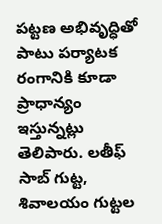పట్టణ అభివృద్ధితో పాటు పర్యాటక రంగానికి కూడా ప్రాధాన్యం ఇస్తున్నట్లు తెలిపారు. లతీఫ్ సాబ్ గుట్ట, శివాలయం గుట్టల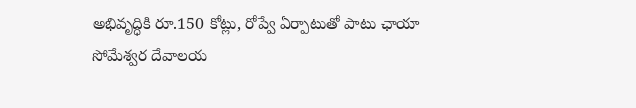అభివృద్ధికి రూ.150 కోట్లు, రోప్వే ఏర్పాటుతో పాటు ఛాయా సోమేశ్వర దేవాలయ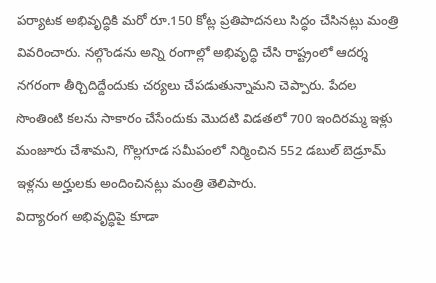పర్యాటక అభివృద్ధికి మరో రూ.150 కోట్ల ప్రతిపాదనలు సిద్ధం చేసినట్లు మంత్రి వివరించారు. నల్గొండను అన్ని రంగాల్లో అభివృద్ధి చేసి రాష్ట్రంలో ఆదర్శ నగరంగా తీర్చిదిద్దేందుకు చర్యలు చేపడుతున్నామని చెప్పారు. పేదల సొంతింటి కలను సాకారం చేసేందుకు మొదటి విడతలో 700 ఇందిరమ్మ ఇళ్లు మంజూరు చేశామని, గొల్లగూడ సమీపంలో నిర్మించిన 552 డబుల్ బెడ్రూమ్ ఇళ్లను అర్హులకు అందించినట్లు మంత్రి తెలిపారు.
విద్యారంగ అభివృద్ధిపై కూడా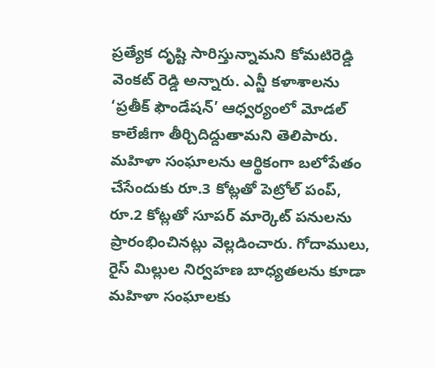ప్రత్యేక దృష్టి సారిస్తున్నామని కోమటిరెడ్డి వెంకట్ రెడ్డి అన్నారు. ఎన్జీ కళాశాలను ‘ప్రతీక్ ఫౌండేషన్’ ఆధ్వర్యంలో మోడల్ కాలేజీగా తీర్చిదిద్దుతామని తెలిపారు. మహిళా సంఘాలను ఆర్థికంగా బలోపేతం చేసేందుకు రూ.3 కోట్లతో పెట్రోల్ పంప్, రూ.2 కోట్లతో సూపర్ మార్కెట్ పనులను ప్రారంభించినట్లు వెల్లడించారు. గోదాములు, రైస్ మిల్లుల నిర్వహణ బాధ్యతలను కూడా మహిళా సంఘాలకు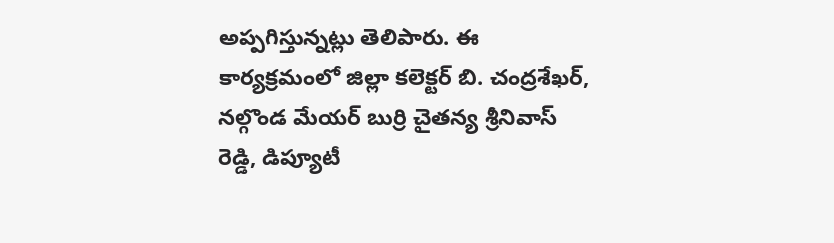అప్పగిస్తున్నట్లు తెలిపారు. ఈ కార్యక్రమంలో జిల్లా కలెక్టర్ బి. చంద్రశేఖర్, నల్గొండ మేయర్ బుర్రి చైతన్య శ్రీనివాస్ రెడ్డి, డిప్యూటీ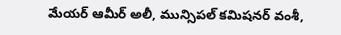మేయర్ ఆమీర్ అలీ, మున్సిపల్ కమిషనర్ వంశీ,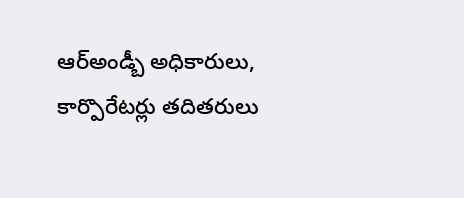ఆర్అండ్బీ అధికారులు, కార్పొరేటర్లు తదితరులు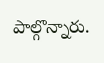పాల్గొన్నారు.